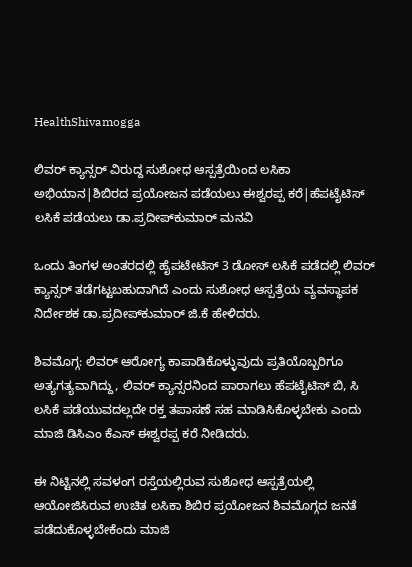HealthShivamogga

ಲಿವರ್ ಕ್ಯಾನ್ಸರ್‌ ವಿರುದ್ದ ಸುಶೋಧ ಆಸ್ಪತ್ರೆಯಿಂದ ಲಸಿಕಾ ಅಭಿಯಾನ|ಶಿಬಿರದ ಪ್ರಯೋಜನ ಪಡೆಯಲು ಈಶ್ವರಪ್ಪ ಕರೆ|ಹೆಪಟೈಟಿಸ್ ಲಸಿಕೆ ಪಡೆಯಲು ಡಾ.ಪ್ರದೀಪ್‌ಕುಮಾರ್‌ ಮನವಿ

ಒಂದು ತಿಂಗಳ ಅಂತರದಲ್ಲಿ ಹೈಪಟೇಟಿಸ್‌ 3 ಡೋಸ್ ಲಸಿಕೆ ಪಡೆದಲ್ಲಿ ಲಿವರ್ ಕ್ಯಾನ್ಸರ್ ತಡೆಗಟ್ಟಬಹುದಾಗಿದೆ ಎಂದು ಸುಶೋಧ ಆಸ್ಪತ್ರೆಯ ವ್ಯವಸ್ಥಾಪಕ ನಿರ್ದೇಶಕ ಡಾ.ಪ್ರದೀಪ್‌ಕುಮಾರ್‌ ಜಿ.ಕೆ ಹೇಳಿದರು.

ಶಿವಮೊಗ್ಗ: ಲಿವರ್ ಆರೋಗ್ಯ ಕಾಪಾಡಿಕೊಳ್ಳುವುದು ಪ್ರತಿಯೊಬ್ಬರಿಗೂ ಅತ್ಯಗತ್ಯವಾಗಿದ್ದು, ಲಿವರ್ ಕ್ಯಾನ್ಸರನಿಂದ ಪಾರಾಗಲು ಹೆಪಟೈಟಿಸ್ ಬಿ, ಸಿ ಲಸಿಕೆ ಪಡೆಯುವದಲ್ಲದೇ ರಕ್ತ ತಪಾಸಣೆ ಸಹ ಮಾಡಿಸಿಕೊಳ್ಳಬೇಕು ಎಂದು ಮಾಜಿ ಡಿಸಿಎಂ ಕೆಎಸ್ ಈಶ್ವರಪ್ಪ ಕರೆ ನೀಡಿದರು.

ಈ ನಿಟ್ಟಿನಲ್ಲಿ ಸವಳಂಗ ರಸ್ತೆಯಲ್ಲಿರುವ ಸುಶೋಧ ಆಸ್ಪತ್ರೆಯಲ್ಲಿ ಆಯೋಜಿಸಿರುವ ಉಚಿತ ಲಸಿಕಾ ಶಿಬಿರ ಪ್ರಯೋಜನ ಶಿವಮೊಗ್ಗದ ಜನತೆ ಪಡೆದುಕೊಳ್ಳಬೇಕೆಂದು ಮಾಜಿ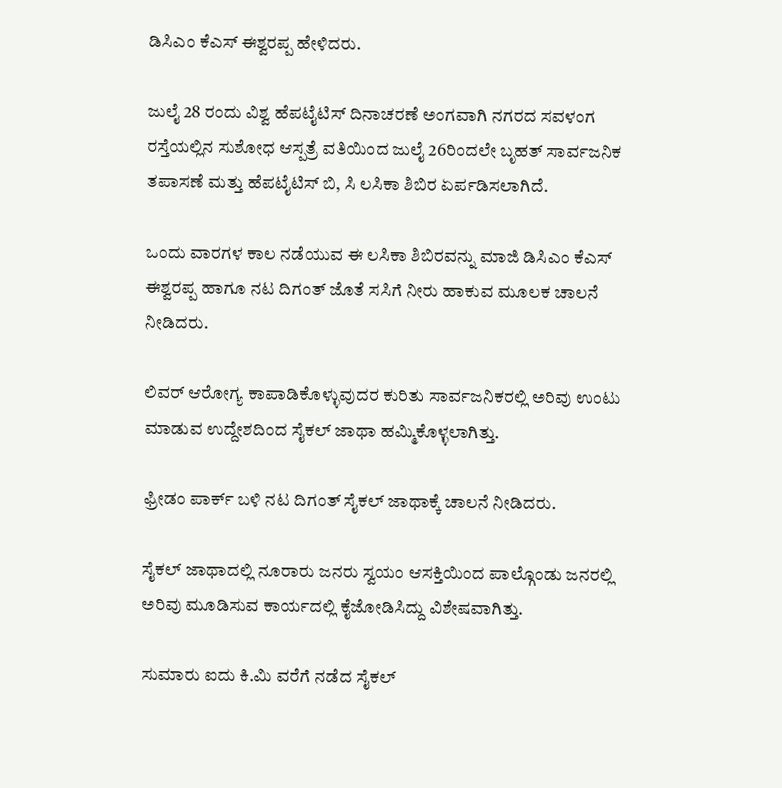ಡಿಸಿಎಂ ಕೆಎಸ್ ಈಶ್ವರಪ್ಪ ಹೇಳಿದರು.

ಜುಲೈ 28 ರಂದು ವಿಶ್ವ ಹೆಪಟೈಟಿಸ್ ದಿನಾಚರಣೆ ಅಂಗವಾಗಿ ನಗರದ ಸವಳಂಗ ರಸ್ತೆಯಲ್ಲಿನ ಸುಶೋಧ ಆಸ್ಪತ್ರೆ ವತಿಯಿಂದ ಜುಲೈ 26ರಿಂದಲೇ ಬೃಹತ್ ಸಾರ್ವಜನಿಕ ತಪಾಸಣೆ ಮತ್ತು ಹೆಪಟೈಟಿಸ್ ಬಿ, ಸಿ ಲಸಿಕಾ ಶಿಬಿರ ಏರ್ಪಡಿಸಲಾಗಿದೆ.

ಒಂದು ವಾರಗಳ ಕಾಲ ನಡೆಯುವ ಈ ಲಸಿಕಾ ಶಿಬಿರವನ್ನು ಮಾಜಿ ಡಿಸಿಎಂ ಕೆಎಸ್ ಈಶ್ವರಪ್ಪ ಹಾಗೂ ನಟ ದಿಗಂತ್ ಜೊತೆ ಸಸಿಗೆ ನೀರು ಹಾಕುವ ಮೂಲಕ ಚಾಲನೆ ನೀಡಿದರು.

ಲಿವರ್ ಆರೋಗ್ಯ ಕಾಪಾಡಿಕೊಳ್ಳುವುದರ ಕುರಿತು ಸಾರ್ವಜನಿಕರಲ್ಲಿ ಅರಿವು ಉಂಟು ಮಾಡುವ ಉದ್ದೇಶದಿಂದ ಸೈಕಲ್‌ ಜಾಥಾ ಹಮ್ಮಿಕೊಳ್ಳಲಾಗಿತ್ತು.

ಫ್ರೀಡಂ ಪಾರ್ಕ್‌ ಬಳಿ ನಟ ದಿಗಂತ್‌ ಸೈಕಲ್‌ ಜಾಥಾಕ್ಕೆ ಚಾಲನೆ ನೀಡಿದರು.

ಸೈಕಲ್‌ ಜಾಥಾದಲ್ಲಿ ನೂರಾರು ಜನರು ಸ್ವಯಂ ಆಸಕ್ತಿಯಿಂದ ಪಾಲ್ಗೊಂಡು ಜನರಲ್ಲಿ ಅರಿವು ಮೂಡಿಸುವ ಕಾರ್ಯದಲ್ಲಿ ಕೈಜೋಡಿಸಿದ್ದು ವಿಶೇಷವಾಗಿತ್ತು.

ಸುಮಾರು ಐದು ಕಿ.ಮಿ ವರೆಗೆ ನಡೆದ ಸೈಕಲ್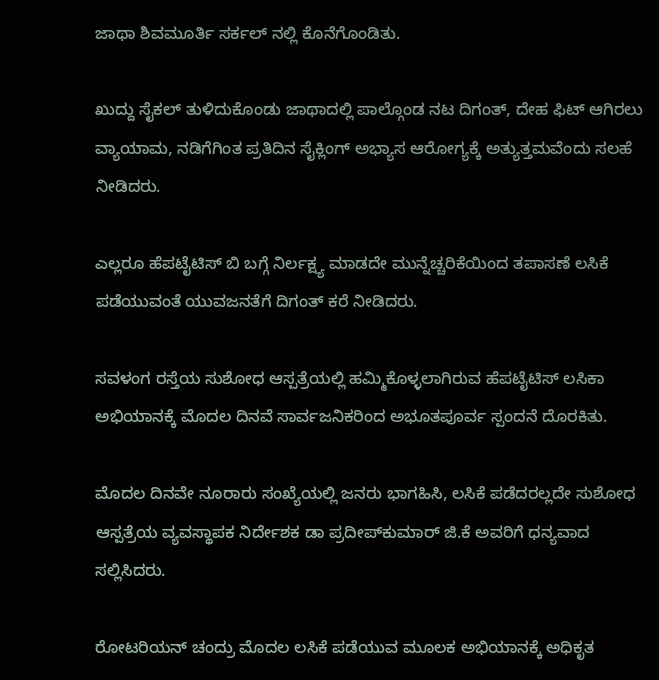ಜಾಥಾ ಶಿವಮೂರ್ತಿ ಸರ್ಕಲ್ ನಲ್ಲಿ ಕೊನೆಗೊಂಡಿತು.

ಖುದ್ದು ಸೈಕಲ್‌ ತುಳಿದುಕೊಂಡು ಜಾಥಾದಲ್ಲಿ ಪಾಲ್ಗೊಂಡ ನಟ ದಿಗಂತ್‌, ದೇಹ ಫಿಟ್ ಆಗಿರಲು ವ್ಯಾಯಾಮ, ನಡಿಗೆಗಿಂತ ಪ್ರತಿದಿನ ಸೈಕ್ಲಿಂಗ್ ಅಭ್ಯಾಸ ಆರೋಗ್ಯಕ್ಕೆ ಅತ್ಯುತ್ತಮವೆಂದು ಸಲಹೆ ನೀಡಿದರು.

ಎಲ್ಲರೂ ಹೆಪಟೈಟಿಸ್ ಬಿ ಬಗ್ಗೆ ನಿರ್ಲಕ್ಷ್ಯ ಮಾಡದೇ ಮುನ್ನೆಚ್ಚರಿಕೆಯಿಂದ ತಪಾಸಣೆ ಲಸಿಕೆ ಪಡೆಯುವಂತೆ ಯುವಜನತೆಗೆ ದಿಗಂತ್‌ ಕರೆ ನೀಡಿದರು.

ಸವಳಂಗ ರಸ್ತೆಯ ಸುಶೋಧ ಆಸ್ಪತ್ರೆಯಲ್ಲಿ ಹಮ್ಮಿಕೊಳ್ಳಲಾಗಿರುವ ಹೆಪಟೈಟಿಸ್ ಲಸಿಕಾ ಅಭಿಯಾನಕ್ಕೆ ಮೊದಲ ದಿನವೆ ಸಾರ್ವಜನಿಕರಿಂದ ಅಭೂತಪೂರ್ವ ಸ್ಪಂದನೆ ದೊರಕಿತು.

ಮೊದಲ ದಿನವೇ ನೂರಾರು ಸಂಖ್ಯೆಯಲ್ಲಿ ಜನರು ಭಾಗಹಿಸಿ, ಲಸಿಕೆ ಪಡೆದರಲ್ಲದೇ ಸುಶೋಧ ಆಸ್ಪತ್ರೆಯ ವ್ಯವಸ್ಥಾಪಕ ನಿರ್ದೇಶಕ ಡಾ ಪ್ರದೀಪ್‌ಕುಮಾರ್‌ ಜಿ.ಕೆ ಅವರಿಗೆ ಧನ್ಯವಾದ ಸಲ್ಲಿಸಿದರು.

ರೋಟರಿಯನ್ ಚಂದ್ರು ಮೊದಲ ಲಸಿಕೆ ಪಡೆಯುವ ಮೂಲಕ ಅಭಿಯಾನಕ್ಕೆ ಅಧಿಕೃತ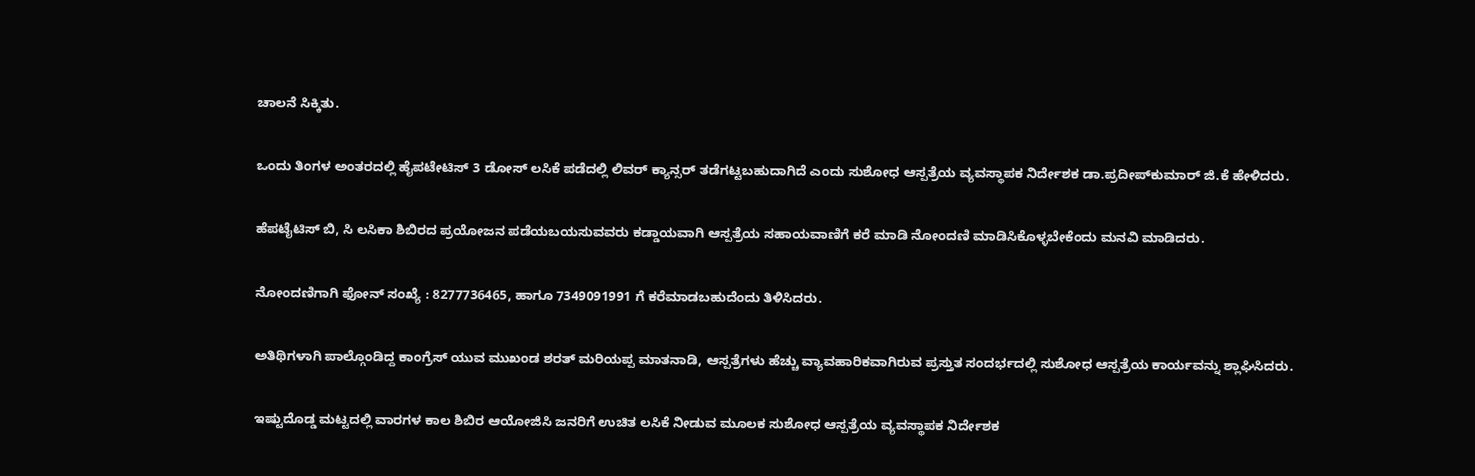ಚಾಲನೆ ಸಿಕ್ಕಿತು.

ಒಂದು ತಿಂಗಳ ಅಂತರದಲ್ಲಿ ಹೈಪಟೇಟಿಸ್‌ 3 ಡೋಸ್ ಲಸಿಕೆ ಪಡೆದಲ್ಲಿ ಲಿವರ್ ಕ್ಯಾನ್ಸರ್ ತಡೆಗಟ್ಟಬಹುದಾಗಿದೆ ಎಂದು ಸುಶೋಧ ಆಸ್ಪತ್ರೆಯ ವ್ಯವಸ್ಥಾಪಕ ನಿರ್ದೇಶಕ ಡಾ.ಪ್ರದೀಪ್‌ಕುಮಾರ್‌ ಜಿ.ಕೆ ಹೇಳಿದರು.

ಹೆಪಟೈಟಿಸ್ ಬಿ, ಸಿ ಲಸಿಕಾ ಶಿಬಿರದ ಪ್ರಯೋಜನ ಪಡೆಯಬಯಸುವವರು ಕಡ್ಡಾಯವಾಗಿ ಆಸ್ಪತ್ರೆಯ ಸಹಾಯವಾಣಿಗೆ ಕರೆ ಮಾಡಿ ನೋಂದಣಿ ಮಾಡಿಸಿಕೊಳ್ಳಬೇಕೆಂದು ಮನವಿ ಮಾಡಿದರು.

ನೋಂದಣಿಗಾಗಿ ಫೋನ್‌ ಸಂಖ್ಯೆ : 8277736465, ಹಾಗೂ 7349091991 ಗೆ ಕರೆಮಾಡಬಹುದೆಂದು ತಿಳಿಸಿದರು.

ಅತಿಥಿಗಳಾಗಿ ಪಾಲ್ಗೊಂಡಿದ್ದ ಕಾಂಗ್ರೆಸ್ ಯುವ ಮುಖಂಡ ಶರತ್ ಮರಿಯಪ್ಪ ಮಾತನಾಡಿ, ಆಸ್ಪತ್ರೆಗಳು ಹೆಚ್ಚು ವ್ಯಾವಹಾರಿಕವಾಗಿರುವ ಪ್ರಸ್ತುತ ಸಂದರ್ಭದಲ್ಲಿ ಸುಶೋಧ ಆಸ್ಪತ್ರೆಯ ಕಾರ್ಯವನ್ನು ಶ್ಲಾಘಿಸಿದರು.

ಇಷ್ಟುದೊಡ್ಡ ಮಟ್ಟದಲ್ಲಿ ವಾರಗಳ ಕಾಲ ಶಿಬಿರ ಆಯೋಜಿಸಿ ಜನರಿಗೆ ಉಚಿತ ಲಸಿಕೆ ನೀಡುವ ಮೂಲಕ ಸುಶೋಧ ಆಸ್ಪತ್ರೆಯ ವ್ಯವಸ್ಥಾಪಕ ನಿರ್ದೇಶಕ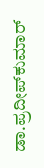ಡಾ.ಪ್ರದೀಪ್‌ಕುಮಾರ್‌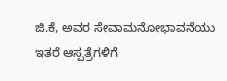ಜಿ.ಕೆ, ಅವರ ಸೇವಾಮನೋಭಾವನೆಯು ಇತರೆ ಆಸ್ಪತ್ರೆಗಳಿಗೆ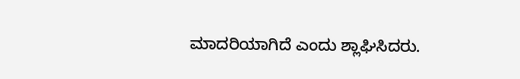ಮಾದರಿಯಾಗಿದೆ ಎಂದು ಶ್ಲಾಘಿಸಿದರು.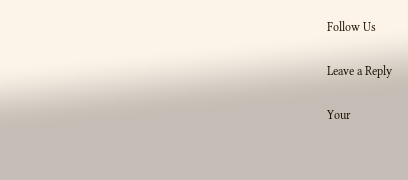Follow Us

Leave a Reply

Your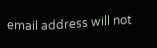email address will not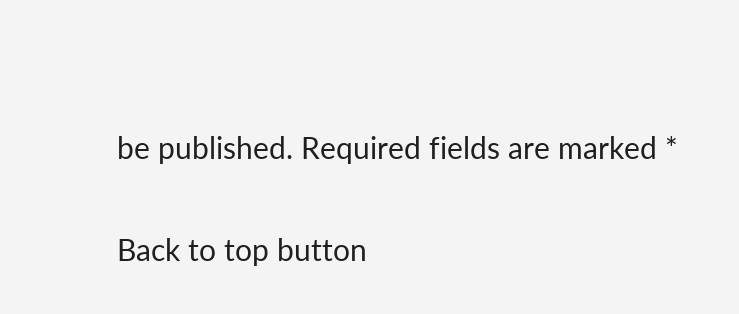be published. Required fields are marked *

Back to top button